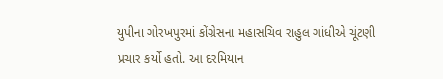યુપીના ગોરખપુરમાં કોંગ્રેસના મહાસચિવ રાહુલ ગાંધીએ ચૂંટણી પ્રચાર કર્યો હતો. આ દરમિયાન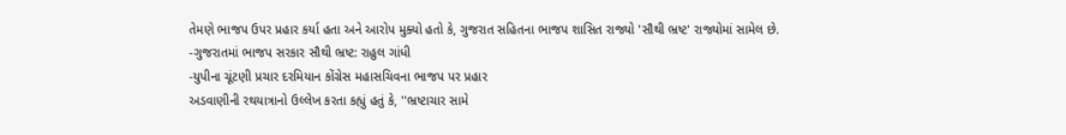તેમણે ભાજપ ઉપર પ્રહાર કર્યા હતા અને આરોપ મુક્યો હતો કે, ગુજરાત સહિતના ભાજપ શાસિત રાજ્યો 'સૌથી ભ્રષ્ટ' રાજ્યોમાં સામેલ છે.
-ગુજરાતમાં ભાજપ સરકાર સૌથી ભ્રષ્ટ: રાહુલ ગાંધી
-યુપીના ચૂંટણી પ્રચાર દરમિયાન કોંગ્રેસ મહાસચિવના ભાજપ પર પ્રહાર
અડવાણીની રથયાત્રાનો ઉલ્લેખ કરતા કહ્યું હતું કે, ''ભ્રષ્ટાચાર સામે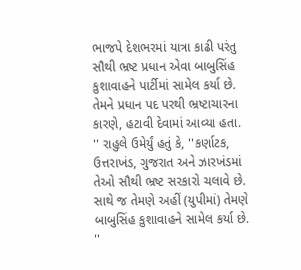ભાજપે દેશભરમાં યાત્રા કાઢી પરંતુ સૌથી ભ્રષ્ટ પ્રધાન એવા બાબુસિંહ કુશાવાહને પાર્ટીમાં સામેલ કર્યા છે. તેમને પ્રધાન પદ પરથી ભ્રષ્ટાચારના કારણે, હટાવી દેવામાં આવ્યા હતા. '' રાહુલે ઉમેર્યું હતું કે, ''કર્ણાટક, ઉત્તરાખંડ, ગુજરાત અને ઝારખંડમાં તેઓ સૌથી ભ્રષ્ટ સરકારો ચલાવે છે. સાથે જ તેમણે અહીં (યુપીમાં) તેમણે બાબુસિંહ કુશાવાહને સામેલ કર્યા છે. ''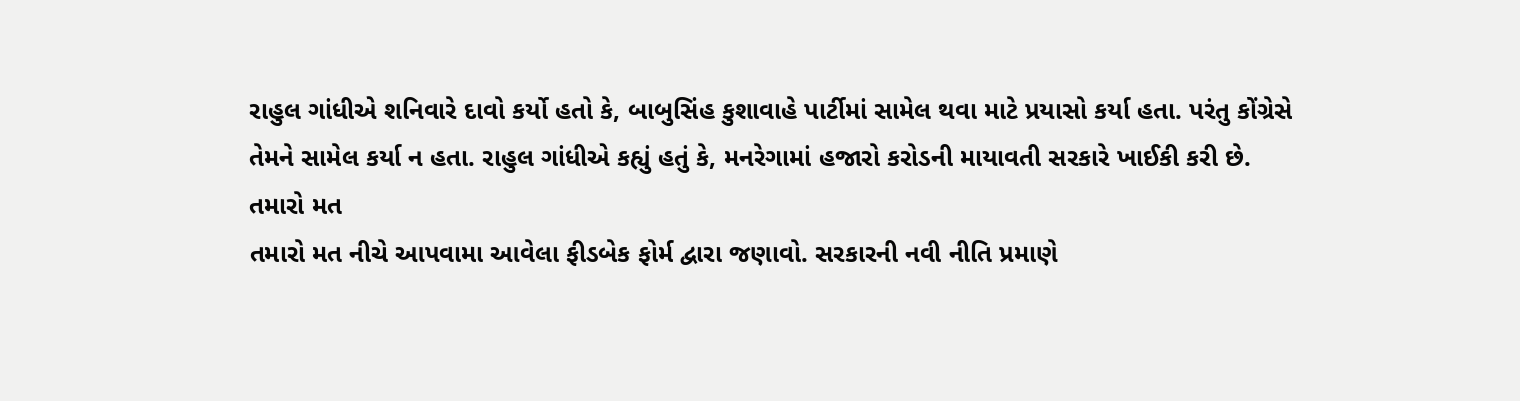રાહુલ ગાંધીએ શનિવારે દાવો કર્યો હતો કે, બાબુસિંહ કુશાવાહે પાર્ટીમાં સામેલ થવા માટે પ્રયાસો કર્યા હતા. પરંતુ કોંગ્રેસે તેમને સામેલ કર્યા ન હતા. રાહુલ ગાંધીએ કહ્યું હતું કે, મનરેગામાં હજારો કરોડની માયાવતી સરકારે ખાઈકી કરી છે.
તમારો મત
તમારો મત નીચે આપવામા આવેલા ફીડબેક ફોર્મ દ્વારા જણાવો. સરકારની નવી નીતિ પ્રમાણે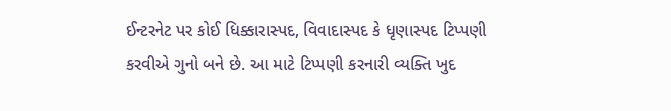ઈન્ટરનેટ પર કોઈ ધિક્કારાસ્પદ, વિવાદાસ્પદ કે ધૃણાસ્પદ ટિપ્પણી કરવીએ ગુનો બને છે. આ માટે ટિપ્પણી કરનારી વ્યક્તિ ખુદ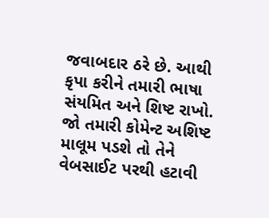જવાબદાર ઠરે છે. આથી કૃપા કરીને તમારી ભાષા સંયમિત અને શિષ્ટ રાખો. જો તમારી કોમેન્ટ અશિષ્ટ માલૂમ પડશે તો તેને વેબસાઈટ પરથી હટાવી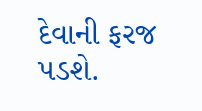દેવાની ફરજ પડશે.